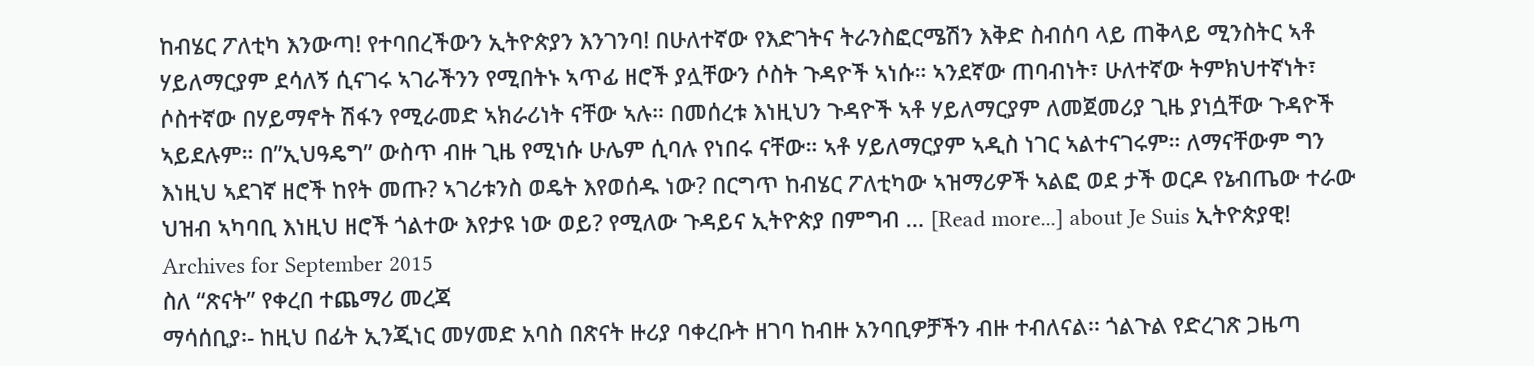ከብሄር ፖለቲካ እንውጣ! የተባበረችውን ኢትዮጵያን እንገንባ! በሁለተኛው የእድገትና ትራንስፎርሜሽን እቅድ ስብሰባ ላይ ጠቅላይ ሚንስትር ኣቶ ሃይለማርያም ደሳለኝ ሲናገሩ ኣገራችንን የሚበትኑ ኣጥፊ ዘሮች ያሏቸውን ሶስት ጉዳዮች ኣነሱ። ኣንደኛው ጠባብነት፣ ሁለተኛው ትምክህተኛነት፣ ሶስተኛው በሃይማኖት ሽፋን የሚራመድ ኣክራሪነት ናቸው ኣሉ። በመሰረቱ እነዚህን ጉዳዮች ኣቶ ሃይለማርያም ለመጀመሪያ ጊዜ ያነሷቸው ጉዳዮች ኣይደሉም። በ”ኢህዓዴግ” ውስጥ ብዙ ጊዜ የሚነሱ ሁሌም ሲባሉ የነበሩ ናቸው። ኣቶ ሃይለማርያም ኣዲስ ነገር ኣልተናገሩም። ለማናቸውም ግን እነዚህ ኣደገኛ ዘሮች ከየት መጡ? ኣገሪቱንስ ወዴት እየወሰዱ ነው? በርግጥ ከብሄር ፖለቲካው ኣዝማሪዎች ኣልፎ ወደ ታች ወርዶ የኔብጤው ተራው ህዝብ ኣካባቢ እነዚህ ዘሮች ጎልተው እየታዩ ነው ወይ? የሚለው ጉዳይና ኢትዮጵያ በምግብ … [Read more...] about Je Suis ኢትዮጵያዊ!
Archives for September 2015
ስለ “ጽናት” የቀረበ ተጨማሪ መረጃ
ማሳሰቢያ፡- ከዚህ በፊት ኢንጂነር መሃመድ አባስ በጽናት ዙሪያ ባቀረቡት ዘገባ ከብዙ አንባቢዎቻችን ብዙ ተብለናል፡፡ ጎልጉል የድረገጽ ጋዜጣ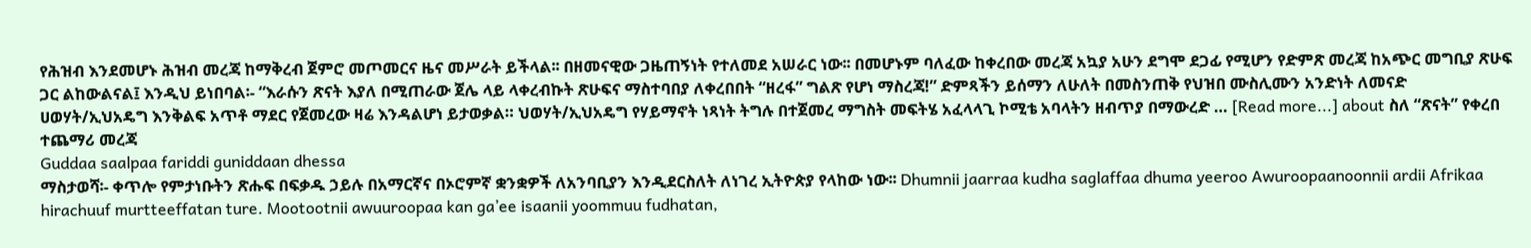የሕዝብ እንደመሆኑ ሕዝብ መረጃ ከማቅረብ ጀምሮ መጦመርና ዜና መሥራት ይችላል፡፡ በዘመናዊው ጋዜጠኝነት የተለመደ አሠራር ነው፡፡ በመሆኑም ባለፈው ከቀረበው መረጃ አኳያ አሁን ደግሞ ደጋፊ የሚሆን የድምጽ መረጃ ከአጭር መግቢያ ጽሁፍ ጋር ልከውልናል፤ እንዲህ ይነበባል፡- “እራሱን ጽናት እያለ በሚጠራው ጀሌ ላይ ላቀረብኩት ጽሁፍና ማስተባበያ ለቀረበበት “ዘረፋ” ግልጽ የሆነ ማስረጃ!” ድምጻችን ይሰማን ለሁለት በመስንጠቅ የህዝበ ሙስሊሙን አንድነት ለመናድ ሀወሃት/ኢህአዴግ እንቅልፍ አጥቶ ማደር የጀመረው ዛሬ እንዳልሆነ ይታወቃል። ህወሃት/ኢህአዴግ የሃይማኖት ነጻነት ትግሉ በተጀመረ ማግስት መፍትሄ አፈላላጊ ኮሚቴ አባላትን ዘብጥያ በማውረድ … [Read more...] about ስለ “ጽናት” የቀረበ ተጨማሪ መረጃ
Guddaa saalpaa fariddi guniddaan dhessa
ማስታወሻ፡- ቀጥሎ የምታነቡትን ጽሑፍ በፍቃዱ ኃይሉ በአማርኛና በኦሮምኛ ቋንቋዎች ለአንባቢያን እንዲደርስለት ለነገረ ኢትዮጵያ የላከው ነው፡፡ Dhumnii jaarraa kudha saglaffaa dhuma yeeroo Awuroopaanoonnii ardii Afrikaa hirachuuf murtteeffatan ture. Mootootnii awuuroopaa kan ga’ee isaanii yoommuu fudhatan,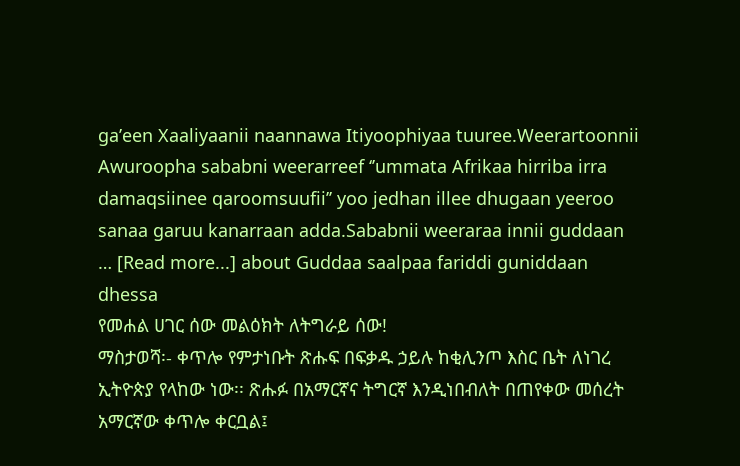ga’een Xaaliyaanii naannawa Itiyoophiyaa tuuree.Weerartoonnii Awuroopha sababni weerarreef ‘’ummata Afrikaa hirriba irra damaqsiinee qaroomsuufii’’ yoo jedhan illee dhugaan yeeroo sanaa garuu kanarraan adda.Sababnii weeraraa innii guddaan … [Read more...] about Guddaa saalpaa fariddi guniddaan dhessa
የመሐል ሀገር ሰው መልዕክት ለትግራይ ሰው!
ማስታወሻ፡- ቀጥሎ የምታነቡት ጽሑፍ በፍቃዱ ኃይሉ ከቂሊንጦ እስር ቤት ለነገረ ኢትዮጵያ የላከው ነው፡፡ ጽሑፉ በአማርኛና ትግርኛ እንዲነበብለት በጠየቀው መሰረት አማርኛው ቀጥሎ ቀርቧል፤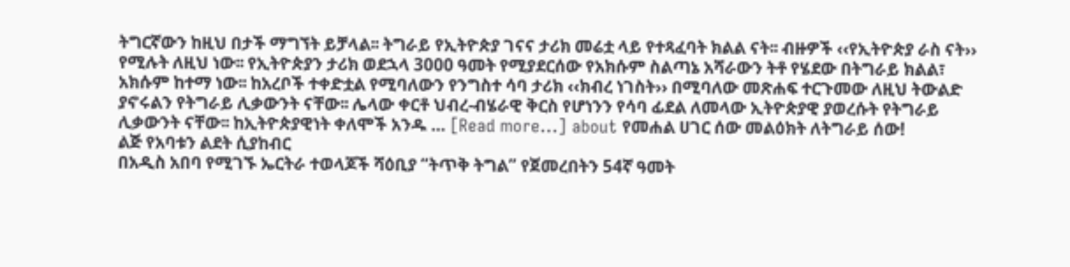ትግርኛውን ከዚህ በታች ማግኘት ይቻላል፡፡ ትግራይ የኢትዮጵያ ገናና ታሪክ መሬቷ ላይ የተጻፈባት ክልል ናት፡፡ ብዙዎች ‹‹የኢትዮጵያ ራስ ናት›› የሚሉት ለዚህ ነው፡፡ የኢትዮጵያን ታሪክ ወደኋላ 3000 ዓመት የሚያደርሰው የአክሱም ስልጣኔ አሻራውን ትቶ የሄደው በትግራይ ክልል፣ አክሱም ከተማ ነው፡፡ ከአረቦች ተቀድቷል የሚባለውን የንግስተ ሳባ ታሪክ ‹‹ክብረ ነገስት›› በሚባለው መጽሐፍ ተርጉመው ለዚህ ትውልድ ያኖሩልን የትግራይ ሊቃውንት ናቸው፡፡ ሌላው ቀርቶ ህብረ-ብሄራዊ ቅርስ የሆነንን የሳባ ፊደል ለመላው ኢትዮጵያዊ ያወረሱት የትግራይ ሊቃውንት ናቸው፡፡ ከኢትዮጵያዊነት ቀለሞች አንዱ … [Read more...] about የመሐል ሀገር ሰው መልዕክት ለትግራይ ሰው!
ልጅ የአባቱን ልደት ሲያከብር
በአዲስ አበባ የሚገኙ ኤርትራ ተወላጆች ሻዕቢያ “ትጥቅ ትግል” የጀመረበትን 54ኛ ዓመት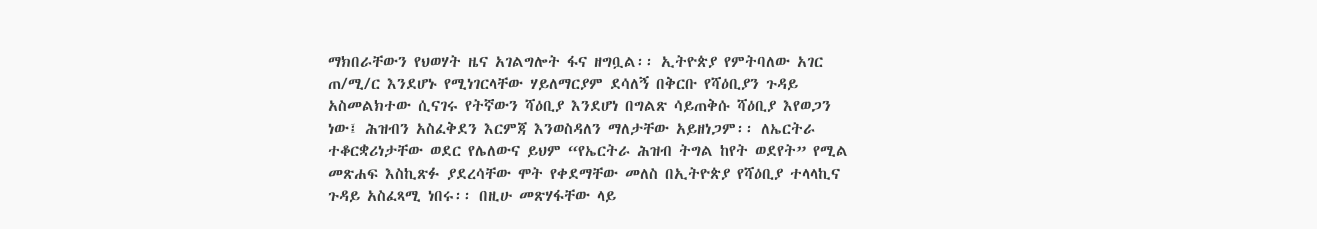ማክበራቸውን የህወሃት ዜና አገልግሎት ፋና ዘግቧል፡፡ ኢትዮጵያ የምትባለው አገር ጠ/ሚ/ር እንደሆኑ የሚነገርላቸው ሃይለማርያም ደሳለኝ በቅርቡ የሻዕቢያን ጉዳይ አስመልክተው ሲናገሩ የትኛውን ሻዕቢያ እንደሆነ በግልጽ ሳይጠቅሱ ሻዕቢያ እየወጋን ነው፤ ሕዝብን አስፈቅደን እርምጃ እንወስዳለን ማለታቸው አይዘነጋም፡፡ ለኤርትራ ተቆርቋሪነታቸው ወደር የሌለውና ይህም “የኤርትራ ሕዝብ ትግል ከየት ወደየት” የሚል መጽሐፍ እስኪጽፉ ያደረሳቸው ሞት የቀደማቸው መለስ በኢትዮጵያ የሻዕቢያ ተላላኪና ጉዳይ አስፈጻሚ ነበሩ፡፡ በዚሁ መጽሃፋቸው ላይ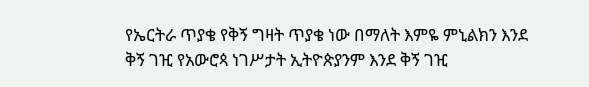የኤርትራ ጥያቄ የቅኝ ግዛት ጥያቄ ነው በማለት እምዬ ምኒልክን እንደ ቅኝ ገዢ የአውሮጳ ነገሥታት ኢትዮጵያንም እንደ ቅኝ ገዢ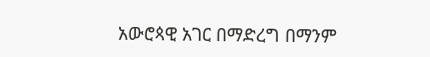አውሮጳዊ አገር በማድረግ በማንም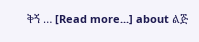ቅኝ … [Read more...] about ልጅ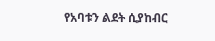የአባቱን ልደት ሲያከብር